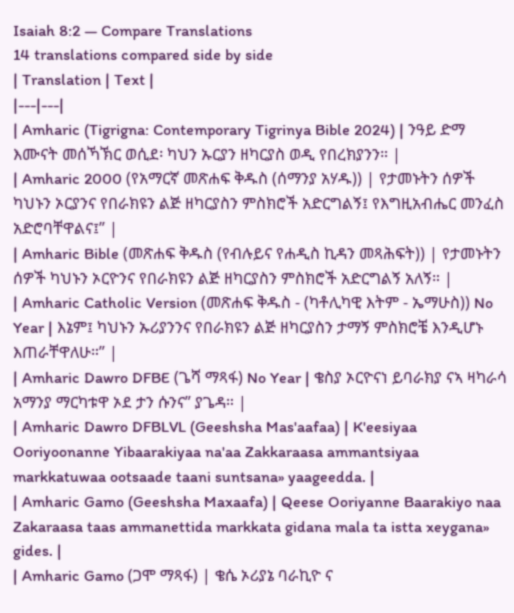Isaiah 8:2 — Compare Translations
14 translations compared side by side
| Translation | Text |
|---|---|
| Amharic (Tigrigna: Contemporary Tigrinya Bible 2024) | ንዓይ ድማ እሙናት መሰኻኽር ወሲደ፡ ካህን ኡርያን ዘካርያስ ወዲ የበረክያንን። |
| Amharic 2000 (የአማርኛ መጽሐፍ ቅዱስ (ሰማንያ አሃዱ)) | የታመኑትን ሰዎች ካህኑን ኦርያንና የበራክዩን ልጅ ዘካርያስን ምስክሮች አድርግልኝ፤ የእግዚአብሔር መንፈስ አድሮባቸዋልና፤” |
| Amharic Bible (መጽሐፍ ቅዱስ (የብሉይና የሐዲስ ኪዳን መጻሕፍት)) | የታመኑትን ሰዎች ካህኑን ኦርዮንና የበራክዩን ልጅ ዘካርያስን ምስክሮች አድርግልኝ አለኝ። |
| Amharic Catholic Version (መጽሐፍ ቅዱስ - (ካቶሊካዊ እትም - ኤማሁስ)) No Year | እኔም፤ ካህኑን ኡሪያንንና የበራክዩን ልጅ ዘካርያስን ታማኝ ምስክሮቼ እንዲሆኑ እጠራቸዋለሁ።” |
| Amharic Dawro DFBE (ጌሻ ማጻፋ) No Year | ቄስያ ኦርዮናነ ይባራክያ ናኣ ዛካራሳ አማንያ ማርካቱዋ ኦደ ታን ሱንና” ያጌዳ። |
| Amharic Dawro DFBLVL (Geeshsha Mas'aafaa) | K'eesiyaa Ooriyoonanne Yibaarakiyaa na'aa Zakkaraasa ammantsiyaa markkatuwaa ootsaade taani suntsana» yaageedda. |
| Amharic Gamo (Geeshsha Maxaafa) | Qeese Ooriyanne Baarakiyo naa Zakaraasa taas ammanettida markkata gidana mala ta istta xeygana» gides. |
| Amharic Gamo (ጋሞ ማጻፋ) | ቄሴ ኦሪያኔ ባራኪዮ ና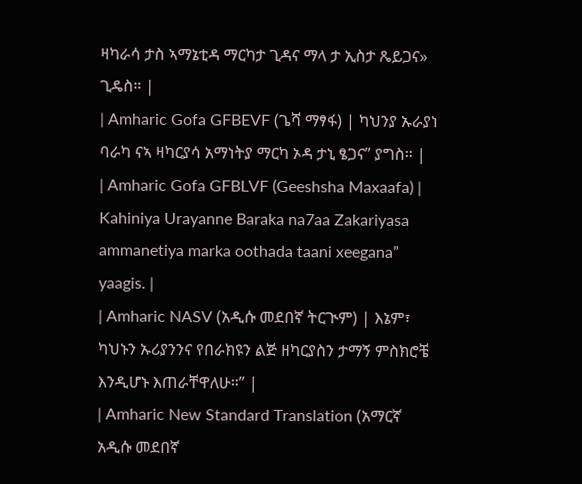ዛካራሳ ታስ ኣማኔቲዳ ማርካታ ጊዳና ማላ ታ ኢስታ ጼይጋና» ጊዴስ። |
| Amharic Gofa GFBEVF (ጌሻ ማፃፋ) | ካህንያ ኡራያነ ባራካ ናኣ ዛካርያሳ አማነትያ ማርካ ኦዳ ታኒ ፄጋና” ያግስ። |
| Amharic Gofa GFBLVF (Geeshsha Maxaafa) | Kahiniya Urayanne Baraka na7aa Zakariyasa ammanetiya marka oothada taani xeegana” yaagis. |
| Amharic NASV (አዲሱ መደበኛ ትርጒም) | እኔም፣ ካህኑን ኡሪያንንና የበራክዩን ልጅ ዘካርያስን ታማኝ ምስክሮቼ እንዲሆኑ እጠራቸዋለሁ።” |
| Amharic New Standard Translation (አማርኛ አዲሱ መደበኛ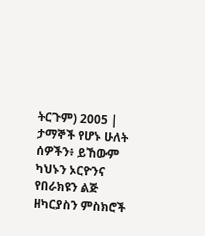ትርጉም) 2005 | ታማኞች የሆኑ ሁለት ሰዎችን፥ ይኸውም ካህኑን ኦርዮንና የበራክዩን ልጅ ዘካርያስን ምስክሮች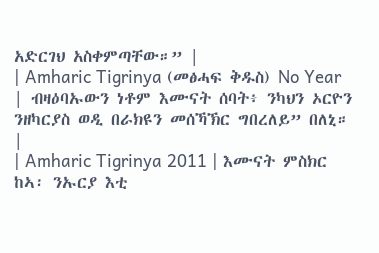አድርገህ አስቀምጣቸው።” |
| Amharic Tigrinya (መፅሓፍ ቅዱስ) No Year | ብዛዕባኡውን ነቶም እሙናት ሰባት፥ ንካህን ኦርዮን ንዘካርያስ ወዲ በራክዩን መሰኻኽር ግበረለይ” በለኒ። |
| Amharic Tigrinya 2011 | እሙናት ምስክር ከኣ፡ ንኡርያ እቲ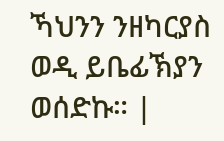ኻህንን ንዘካርያስ ወዲ ይቤፊኽያን ወሰድኩ። |